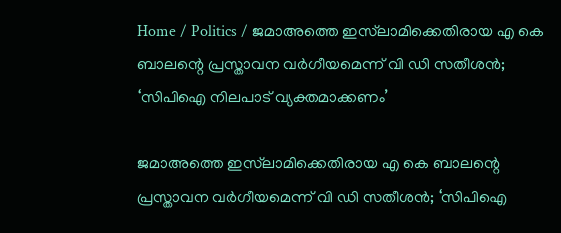Home / Politics / ജമാഅത്തെ ഇസ്‌ലാമിക്കെതിരായ എ കെ ബാലന്റെ പ്രസ്താവന വർഗീയമെന്ന് വി ഡി സതീശൻ; ‘സിപിഐ നിലപാട് വ്യക്തമാക്കണം’

ജമാഅത്തെ ഇസ്‌ലാമിക്കെതിരായ എ കെ ബാലന്റെ പ്രസ്താവന വർഗീയമെന്ന് വി ഡി സതീശൻ; ‘സിപിഐ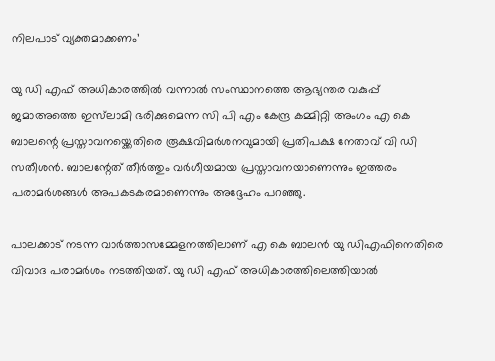നിലപാട് വ്യക്തമാക്കണം’

യു ഡി എഫ് അധികാരത്തിൽ വന്നാൽ സംസ്ഥാനത്തെ ആഭ്യന്തര വകുപ്പ് ജമാഅത്തെ ഇസ്‌ലാമി ഭരിക്കുമെന്ന സി പി എം കേന്ദ്ര കമ്മിറ്റി അംഗം എ കെ ബാലന്റെ പ്രസ്താവനയ്ക്കെതിരെ രൂക്ഷവിമർശനവുമായി പ്രതിപക്ഷ നേതാവ് വി ഡി സതീശൻ. ബാലന്റേത് തീർത്തും വർഗീയമായ പ്രസ്താവനയാണെന്നും ഇത്തരം പരാമർശങ്ങൾ അപകടകരമാണെന്നും അദ്ദേഹം പറഞ്ഞു.

പാലക്കാട് നടന്ന വാർത്താസമ്മേളനത്തിലാണ് എ കെ ബാലൻ യു ഡിഎഫിനെതിരെ വിവാദ പരാമർശം നടത്തിയത്. യു ഡി എഫ് അധികാരത്തിലെത്തിയാൽ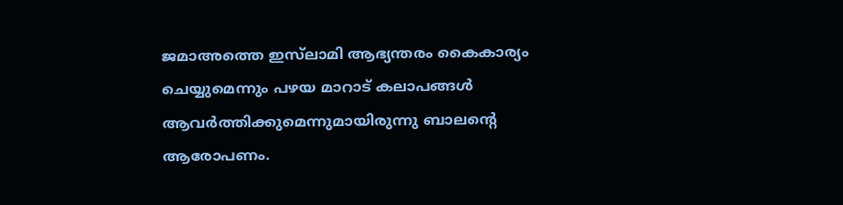ജമാഅത്തെ ഇസ്‌ലാമി ആഭ്യന്തരം കൈകാര്യം ചെയ്യുമെന്നും പഴയ മാറാട് കലാപങ്ങൾ ആവർത്തിക്കുമെന്നുമായിരുന്നു ബാലന്റെ ആരോപണം.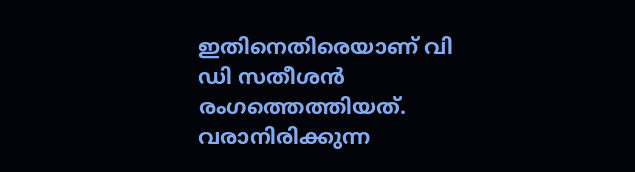ഇതിനെതിരെയാണ് വി ഡി സതീശൻ രംഗത്തെത്തിയത്. വരാനിരിക്കുന്ന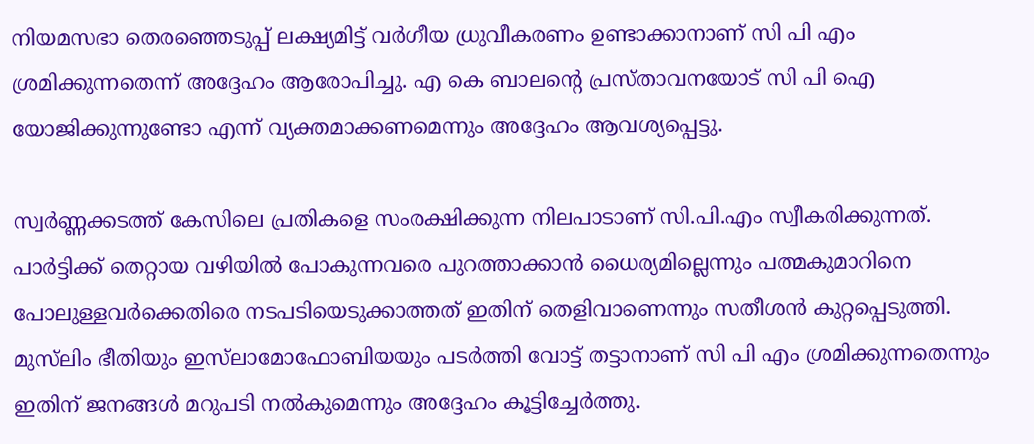നിയമസഭാ തെരഞ്ഞെടുപ്പ് ലക്ഷ്യമിട്ട് വർഗീയ ധ്രുവീകരണം ഉണ്ടാക്കാനാണ് സി പി എം ശ്രമിക്കുന്നതെന്ന് അദ്ദേഹം ആരോപിച്ചു. എ കെ ബാലന്റെ പ്രസ്താവനയോട് സി പി ഐ യോജിക്കുന്നുണ്ടോ എന്ന് വ്യക്തമാക്കണമെന്നും അദ്ദേഹം ആവശ്യപ്പെട്ടു.

സ്വർണ്ണക്കടത്ത് കേസിലെ പ്രതികളെ സംരക്ഷിക്കുന്ന നിലപാടാണ് സി.പി.എം സ്വീകരിക്കുന്നത്. പാർട്ടിക്ക് തെറ്റായ വഴിയിൽ പോകുന്നവരെ പുറത്താക്കാൻ ധൈര്യമില്ലെന്നും പത്മകുമാറിനെ പോലുള്ളവർക്കെതിരെ നടപടിയെടുക്കാത്തത് ഇതിന് തെളിവാണെന്നും സതീശൻ കുറ്റപ്പെടുത്തി. മുസ്‌ലിം ഭീതിയും ഇസ്‌ലാമോഫോബിയയും പടർത്തി വോട്ട് തട്ടാനാണ് സി പി എം ശ്രമിക്കുന്നതെന്നും ഇതിന് ജനങ്ങൾ മറുപടി നൽകുമെന്നും അദ്ദേഹം കൂട്ടിച്ചേർത്തു.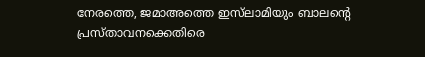നേരത്തെ, ജമാഅത്തെ ഇസ്‌ലാമിയും ബാലന്റെ പ്രസ്താവനക്കെതിരെ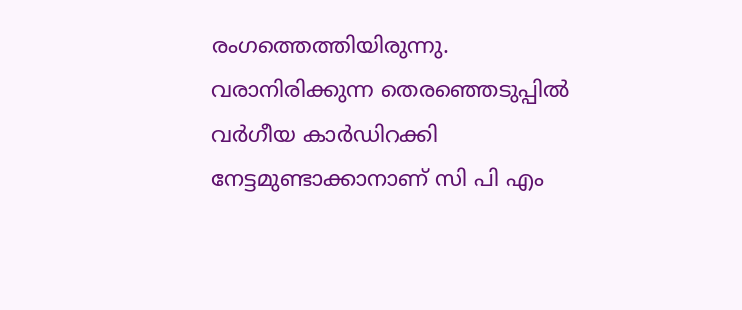രംഗത്തെത്തിയിരുന്നു. വരാനിരിക്കുന്ന തെരഞ്ഞെടുപ്പിൽ വർഗീയ കാർഡിറക്കി നേട്ടമുണ്ടാക്കാനാണ് സി പി എം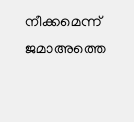നീക്കമെന്ന് ജമാഅത്തെ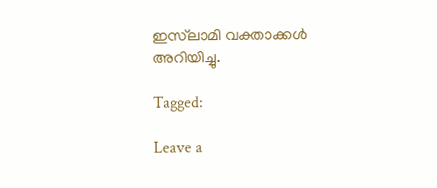ഇസ്‌ലാമി വക്താക്കൾ അറിയിച്ചു.

Tagged:

Leave a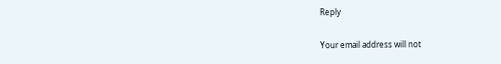Reply

Your email address will not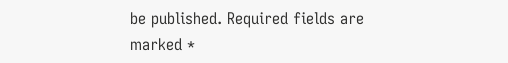be published. Required fields are marked *